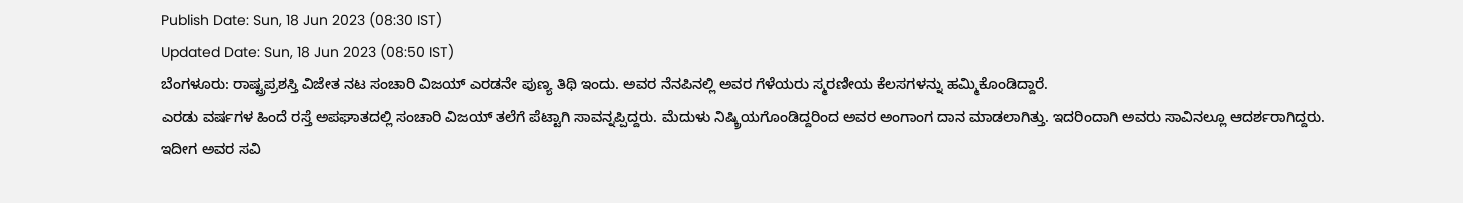Publish Date: Sun, 18 Jun 2023 (08:30 IST)
Updated Date: Sun, 18 Jun 2023 (08:50 IST)
ಬೆಂಗಳೂರು: ರಾಷ್ಟ್ರಪ್ರಶಸ್ತಿ ವಿಜೇತ ನಟ ಸಂಚಾರಿ ವಿಜಯ್ ಎರಡನೇ ಪುಣ್ಯ ತಿಥಿ ಇಂದು. ಅವರ ನೆನಪಿನಲ್ಲಿ ಅವರ ಗೆಳೆಯರು ಸ್ಮರಣೀಯ ಕೆಲಸಗಳನ್ನು ಹಮ್ಮಿಕೊಂಡಿದ್ದಾರೆ.
ಎರಡು ವರ್ಷಗಳ ಹಿಂದೆ ರಸ್ತೆ ಅಪಘಾತದಲ್ಲಿ ಸಂಚಾರಿ ವಿಜಯ್ ತಲೆಗೆ ಪೆಟ್ಟಾಗಿ ಸಾವನ್ನಪ್ಪಿದ್ದರು. ಮೆದುಳು ನಿಷ್ಕ್ರಿಯಗೊಂಡಿದ್ದರಿಂದ ಅವರ ಅಂಗಾಂಗ ದಾನ ಮಾಡಲಾಗಿತ್ತು. ಇದರಿಂದಾಗಿ ಅವರು ಸಾವಿನಲ್ಲೂ ಆದರ್ಶರಾಗಿದ್ದರು.
ಇದೀಗ ಅವರ ಸವಿ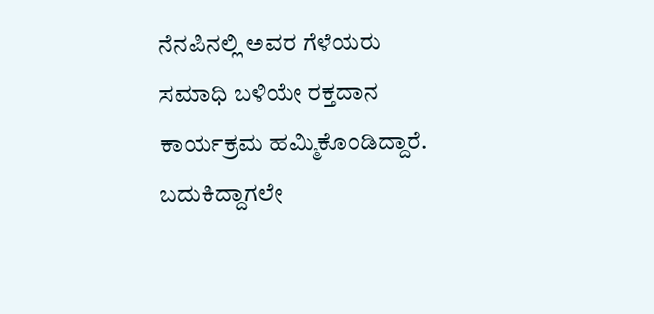ನೆನಪಿನಲ್ಲಿ ಅವರ ಗೆಳೆಯರು ಸಮಾಧಿ ಬಳಿಯೇ ರಕ್ತದಾನ ಕಾರ್ಯಕ್ರಮ ಹಮ್ಮಿಕೊಂಡಿದ್ದಾರೆ. ಬದುಕಿದ್ದಾಗಲೇ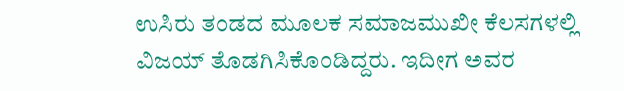ಉಸಿರು ತಂಡದ ಮೂಲಕ ಸಮಾಜಮುಖೀ ಕೆಲಸಗಳಲ್ಲಿ ವಿಜಯ್ ತೊಡಗಿಸಿಕೊಂಡಿದ್ದರು. ಇದೀಗ ಅವರ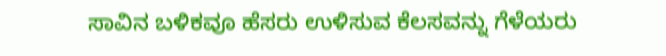ಸಾವಿನ ಬಳಿಕವೂ ಹೆಸರು ಉಳಿಸುವ ಕೆಲಸವನ್ನು ಗೆಳೆಯರು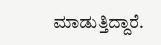ಮಾಡುತ್ತಿದ್ದಾರೆ.